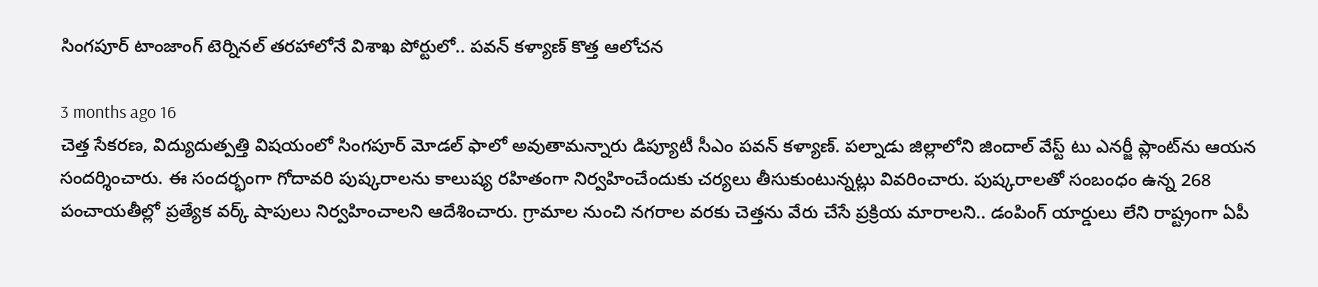సింగపూర్ టాంజాంగ్ టెర్నినల్ తరహాలోనే విశాఖ పోర్టులో.. పవన్ కళ్యాణ్ కొత్త ఆలోచన

3 months ago 16
చెత్త సేకరణ, విద్యుదుత్పత్తి విషయంలో సింగపూర్ మోడల్ ఫాలో అవుతామన్నారు డిప్యూటీ సీఎం పవన్ కళ్యాణ్. పల్నాడు జిల్లాలోని జిందాల్ వేస్ట్ టు ఎనర్జీ ప్లాంట్‌ను ఆయన సందర్శించారు. ఈ సందర్భంగా గోదావరి పుష్కరాలను కాలుష్య రహితంగా నిర్వహించేందుకు చర్యలు తీసుకుంటున్నట్లు వివరించారు. పుష్కరాలతో సంబంధం ఉన్న 268 పంచాయతీల్లో ప్రత్యేక వర్క్ షాపులు నిర్వహించాలని ఆదేశించారు. గ్రామాల నుంచి నగరాల వరకు చెత్తను వేరు చేసే ప్రక్రియ మారాలని.. డంపింగ్ యార్డులు లేని రాష్ట్రంగా ఏపీ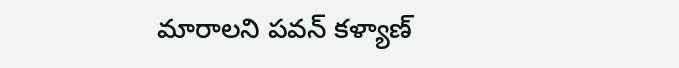మారాలని పవన్ కళ్యాణ్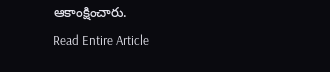ఆకాంక్షించారు.
Read Entire Article